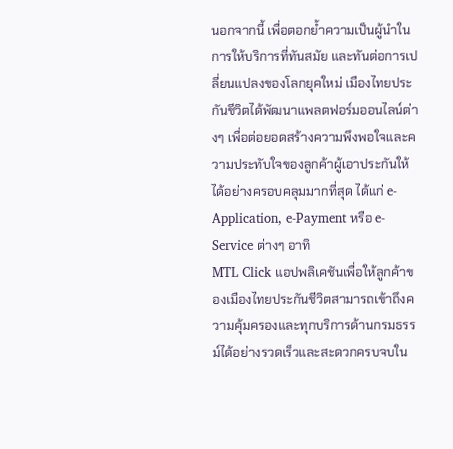นอกจากนี้ เพื่อตอกย้ำความเป็นผู้นำในการให้บริการที่ทันสมัย และทันต่อการเปลี่ยนแปลงของโลกยุคใหม่ เมืองไทยประกันชีวิตได้พัฒนาแพลตฟอร์มออนไลน์ต่างๆ เพื่อต่อยอดสร้างความพึงพอใจและความประทับใจของลูกค้าผู้เอาประกันให้ได้อย่างครอบคลุมมากที่สุด ได้แก่ e-Application, e-Payment หรือ e-Service ต่างๆ อาทิ
MTL Click แอปพลิเคชันเพื่อให้ลูกค้าของเมืองไทยประกันชีวิตสามารถเข้าถึงความคุ้มครองและทุกบริการด้านกรมธรรม์ได้อย่างรวดเร็วและสะดวกครบจบใน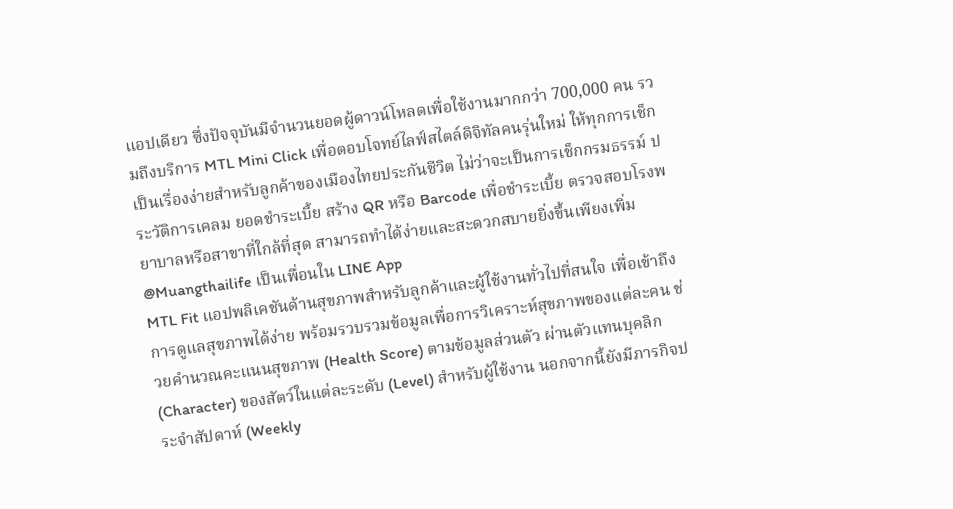แอปเดียว ซึ่งปัจจุบันมีจำนวนยอดผู้ดาวน์โหลดเพื่อใช้งานมากกว่า 700,000 คน รวมถึงบริการ MTL Mini Click เพื่อตอบโจทย์ไลฟ์สไตล์ดิจิทัลคนรุ่นใหม่ ให้ทุกการเช็กเป็นเรื่องง่ายสำหรับลูกค้าของเมืองไทยประกันชีวิต ไม่ว่าจะเป็นการเช็กกรมธรรม์ ประวัติการเคลม ยอดชำระเบี้ย สร้าง QR หรือ Barcode เพื่อชำระเบี้ย ตรวจสอบโรงพยาบาลหรือสาขาที่ใกล้ที่สุด สามารถทำได้ง่ายและสะดวกสบายยิ่งขึ้นเพียงเพิ่ม @Muangthailife เป็นเพื่อนใน LINE App
MTL Fit แอปพลิเคชันด้านสุขภาพสำหรับลูกค้าและผู้ใช้งานทั่วไปที่สนใจ เพื่อเข้าถึงการดูแลสุขภาพได้ง่าย พร้อมรวบรวมข้อมูลเพื่อการวิเคราะห์สุขภาพของแต่ละคน ช่วยคำนวณคะแนนสุขภาพ (Health Score) ตามข้อมูลส่วนตัว ผ่านตัวแทนบุคลิก (Character) ของสัตว์ในแต่ละระดับ (Level) สำหรับผู้ใช้งาน นอกจากนี้ยังมีภารกิจประจำสัปดาห์ (Weekly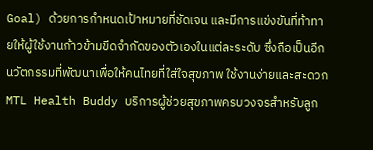Goal) ด้วยการกำหนดเป้าหมายที่ชัดเจน และมีการแข่งขันที่ท้าทายให้ผู้ใช้งานก้าวข้ามขีดจำกัดของตัวเองในแต่ละระดับ ซึ่งถือเป็นอีกนวัตกรรมที่พัฒนาเพื่อให้คนไทยที่ใส่ใจสุขภาพ ใช้งานง่ายและสะดวก
MTL Health Buddy บริการผู้ช่วยสุขภาพครบวงจรสำหรับลูก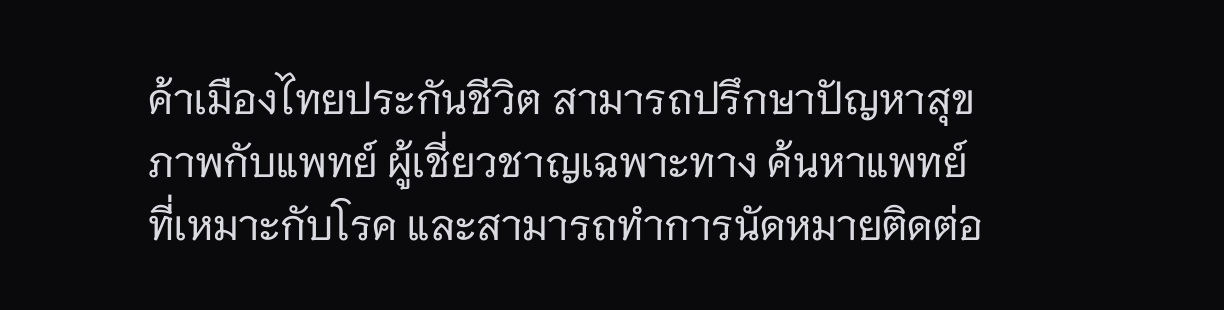ค้าเมืองไทยประกันชีวิต สามารถปรึกษาปัญหาสุขภาพกับแพทย์ ผู้เชี่ยวชาญเฉพาะทาง ค้นหาแพทย์ที่เหมาะกับโรค และสามารถทำการนัดหมายติดต่อ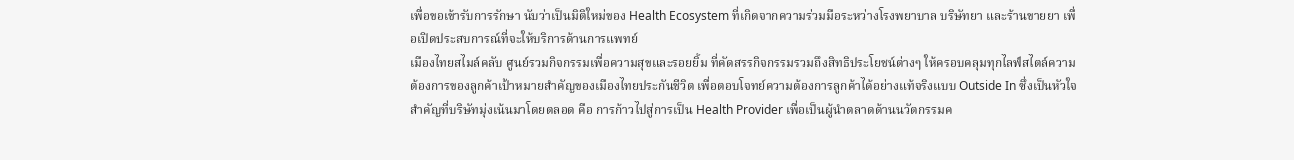เพื่อขอเข้ารับการรักษา นับว่าเป็นมิติใหม่ของ Health Ecosystem ที่เกิดจากความร่วมมือระหว่างโรงพยาบาล บริษัทยา และร้านขายยา เพื่อเปิดประสบการณ์ที่จะให้บริการด้านการแพทย์
เมืองไทยสไมล์คลับ ศูนย์รวมกิจกรรมเพื่อความสุขและรอยยิ้ม ที่คัดสรรกิจกรรมรวมถึงสิทธิประโยชน์ต่างๆ ให้ครอบคลุมทุกไลฟ์สไตล์ความต้องการของลูกค้าเป้าหมายสำคัญของเมืองไทยประกันชีวิต เพื่อตอบโจทย์ความต้องการลูกค้าได้อย่างแท้จริงแบบ Outside In ซึ่งเป็นหัวใจสำคัญที่บริษัทมุ่งเน้นมาโดยตลอด คือ การก้าวไปสู่การเป็น Health Provider เพื่อเป็นผู้นำตลาดด้านนวัตกรรมค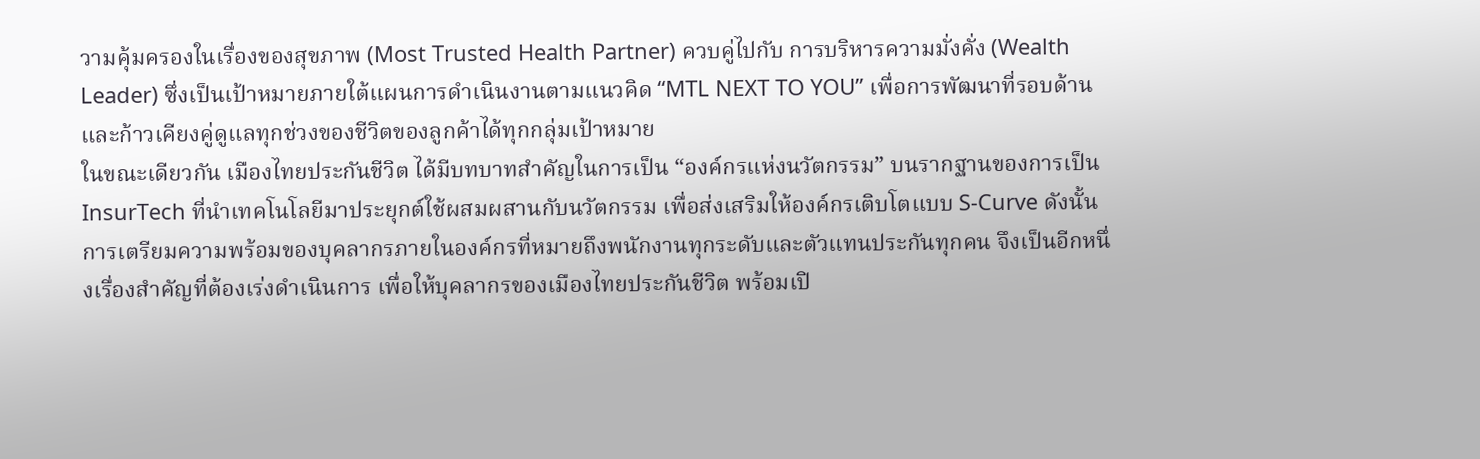วามคุ้มครองในเรื่องของสุขภาพ (Most Trusted Health Partner) ควบคู่ไปกับ การบริหารความมั่งคั่ง (Wealth Leader) ซึ่งเป็นเป้าหมายภายใต้แผนการดำเนินงานตามแนวคิด “MTL NEXT TO YOU” เพื่อการพัฒนาที่รอบด้านและก้าวเคียงคู่ดูแลทุกช่วงของชีวิตของลูกค้าได้ทุกกลุ่มเป้าหมาย
ในขณะเดียวกัน เมืองไทยประกันชีวิต ได้มีบทบาทสำคัญในการเป็น “องค์กรแห่งนวัตกรรม” บนรากฐานของการเป็น InsurTech ที่นำเทคโนโลยีมาประยุกต์ใช้ผสมผสานกับนวัตกรรม เพื่อส่งเสริมให้องค์กรเติบโตแบบ S-Curve ดังนั้น การเตรียมความพร้อมของบุคลากรภายในองค์กรที่หมายถึงพนักงานทุกระดับและตัวแทนประกันทุกคน จึงเป็นอีกหนึ่งเรื่องสำคัญที่ต้องเร่งดำเนินการ เพื่อให้บุคลากรของเมืองไทยประกันชีวิต พร้อมเปิ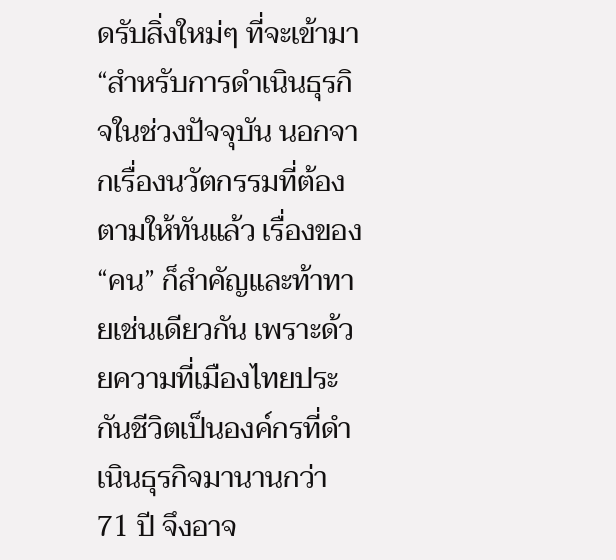ดรับสิ่งใหม่ๆ ที่จะเข้ามา
“สำหรับการดำเนินธุรกิจในช่วงปัจจุบัน นอกจากเรื่องนวัตกรรมที่ต้องตามให้ทันแล้ว เรื่องของ “คน” ก็สำคัญและท้าทายเช่นเดียวกัน เพราะด้วยความที่เมืองไทยประกันชีวิตเป็นองค์กรที่ดำเนินธุรกิจมานานกว่า 71 ปี จึงอาจ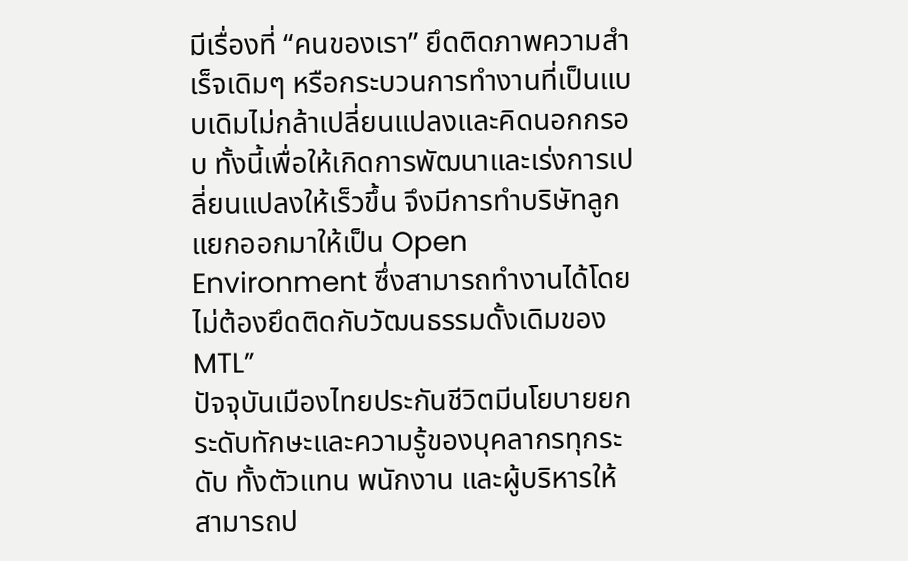มีเรื่องที่ “คนของเรา” ยึดติดภาพความสำเร็จเดิมๆ หรือกระบวนการทำงานที่เป็นแบบเดิมไม่กล้าเปลี่ยนแปลงและคิดนอกกรอบ ทั้งนี้เพื่อให้เกิดการพัฒนาและเร่งการเปลี่ยนแปลงให้เร็วขึ้น จึงมีการทำบริษัทลูกแยกออกมาให้เป็น Open Environment ซึ่งสามารถทำงานได้โดยไม่ต้องยึดติดกับวัฒนธรรมดั้งเดิมของ MTL”
ปัจจุบันเมืองไทยประกันชีวิตมีนโยบายยกระดับทักษะและความรู้ของบุคลากรทุกระดับ ทั้งตัวแทน พนักงาน และผู้บริหารให้สามารถป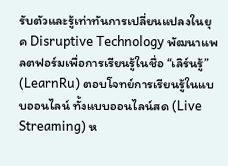รับตัวและรู้เท่าทันการเปลี่ยนแปลงในยุค Disruptive Technology พัฒนาแพลตฟอร์มเพื่อการเรียนรู้ในชื่อ “เลิร์นรู้” (LearnRu) ตอบโจทย์การเรียนรู้ในแบบออนไลน์ ทั้งแบบออนไลน์สด (Live Streaming) ห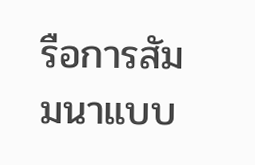รือการสัมมนาแบบ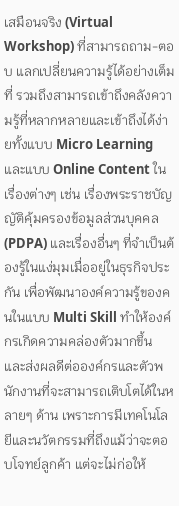เสมือนจริง (Virtual Workshop) ที่สามารถถาม-ตอบ แลกเปลี่ยนความรู้ได้อย่างเต็มที่ รวมถึงสามารถเข้าถึงคลังความรู้ที่หลากหลายและเข้าถึงได้ง่ายทั้งแบบ Micro Learning และแบบ Online Content ในเรื่องต่างๆ เช่น เรื่องพระราชบัญญัติคุ้มครองข้อมูลส่วนบุคคล (PDPA) และเรื่องอื่นๆ ที่จำเป็นต้องรู้ในแง่มุมเมื่ออยู่ในธุรกิจประกัน เพื่อพัฒนาองค์ความรู้ของคนในแบบ Multi Skill ทำให้องค์กรเกิดความคล่องตัวมากขึ้น และส่งผลดีต่อองค์กรและตัวพนักงานที่จะสามารถเติบโตได้ในหลายๆ ด้าน เพราะการมีเทคโนโลยีและนวัตกรรมที่ถึงแม้ว่าจะตอบโจทย์ลูกค้า แต่จะไม่ก่อให้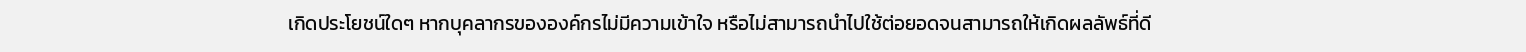เกิดประโยชน์ใดๆ หากบุคลากรขององค์กรไม่มีความเข้าใจ หรือไม่สามารถนำไปใช้ต่อยอดจนสามารถให้เกิดผลลัพธ์ที่ดี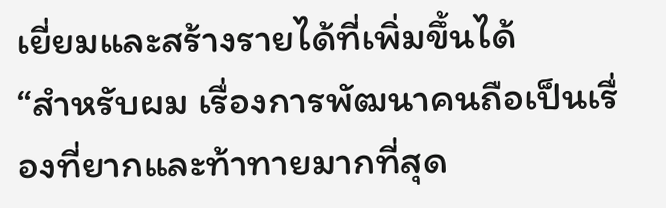เยี่ยมและสร้างรายได้ที่เพิ่มขึ้นได้
“สำหรับผม เรื่องการพัฒนาคนถือเป็นเรื่องที่ยากและท้าทายมากที่สุด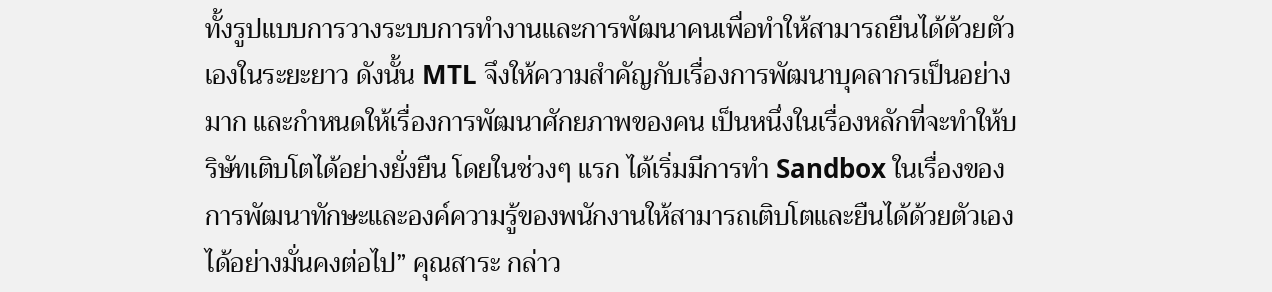ทั้งรูปแบบการวางระบบการทำงานและการพัฒนาคนเพื่อทำให้สามารถยืนได้ด้วยตัวเองในระยะยาว ดังนั้น MTL จึงให้ความสำคัญกับเรื่องการพัฒนาบุคลากรเป็นอย่างมาก และกำหนดให้เรื่องการพัฒนาศักยภาพของคน เป็นหนึ่งในเรื่องหลักที่จะทำให้บริษัทเติบโตได้อย่างยั่งยืน โดยในช่วงๆ แรก ได้เริ่มมีการทำ Sandbox ในเรื่องของการพัฒนาทักษะและองค์ความรู้ของพนักงานให้สามารถเติบโตและยืนได้ด้วยตัวเองได้อย่างมั่นคงต่อไป” คุณสาระ กล่าว